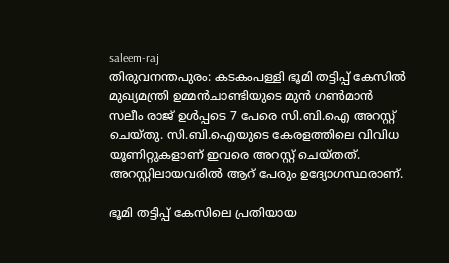saleem-raj
തിരുവനന്തപുരം: കടകംപള്ളി ഭൂമി തട്ടിപ്പ് കേസില്‍ മുഖ്യമന്ത്രി ഉമ്മന്‍ചാണ്ടിയുടെ മുന്‍ ഗണ്‍മാന്‍ സലീം രാജ് ഉള്‍പ്പടെ 7 പേരെ സി.ബി.ഐ അറസ്റ്റ് ചെയ്തു. സി.ബി.ഐയുടെ കേരളത്തിലെ വിവിധ യൂണിറ്റുകളാണ് ഇവരെ അറസ്റ്റ് ചെയ്തത്. അറസ്റ്റിലായവരില്‍ ആറ് പേരും ഉദ്യോഗസ്ഥരാണ്.

ഭൂമി തട്ടിപ്പ് കേസിലെ പ്രതിയായ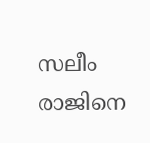സലീം രാജിനെ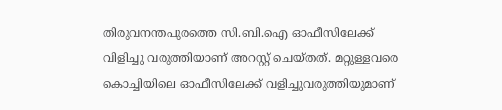തിരുവനന്തപുരത്തെ സി.ബി.ഐ ഓഫീസിലേക്ക് വിളിച്ചു വരുത്തിയാണ് അറസ്റ്റ് ചെയ്തത്. മറ്റുള്ളവരെ കൊച്ചിയിലെ ഓഫീസിലേക്ക് വളിച്ചുവരുത്തിയുമാണ്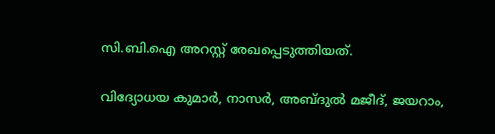സി.ബി.ഐ അറസ്റ്റ് രേഖപ്പെടുത്തിയത്.

വിദ്യോധയ കുമാര്‍, നാസര്‍, അബ്ദുല്‍ മജീദ്, ജയറാം,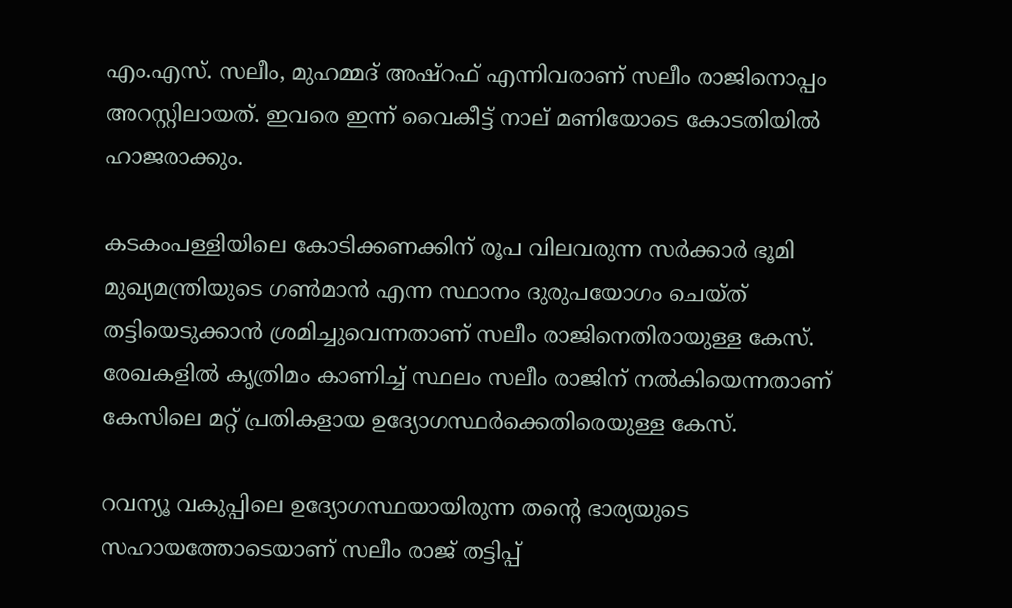എം.എസ്. സലീം, മുഹമ്മദ് അഷ്‌റഫ് എന്നിവരാണ് സലീം രാജിനൊപ്പം അറസ്റ്റിലായത്. ഇവരെ ഇന്ന് വൈകീട്ട് നാല് മണിയോടെ കോടതിയില്‍ ഹാജരാക്കും.

കടകംപള്ളിയിലെ കോടിക്കണക്കിന് രൂപ വിലവരുന്ന സര്‍ക്കാര്‍ ഭൂമി മുഖ്യമന്ത്രിയുടെ ഗണ്‍മാന്‍ എന്ന സ്ഥാനം ദുരുപയോഗം ചെയ്ത്  തട്ടിയെടുക്കാന്‍ ശ്രമിച്ചുവെന്നതാണ് സലീം രാജിനെതിരായുള്ള കേസ്. രേഖകളില്‍ കൃത്രിമം കാണിച്ച് സ്ഥലം സലീം രാജിന് നല്‍കിയെന്നതാണ് കേസിലെ മറ്റ് പ്രതികളായ ഉദ്യോഗസ്ഥര്‍ക്കെതിരെയുള്ള കേസ്.

റവന്യൂ വകുപ്പിലെ ഉദ്യോഗസ്ഥയായിരുന്ന തന്റെ ഭാര്യയുടെ സഹായത്തോടെയാണ് സലീം രാജ് തട്ടിപ്പ്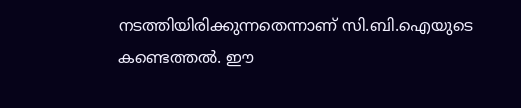നടത്തിയിരിക്കുന്നതെന്നാണ് സി.ബി.ഐയുടെ കണ്ടെത്തല്‍. ഈ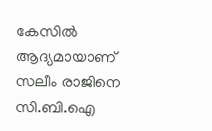കേസില്‍ ആദ്യമായാണ് സലീം രാജിനെ സി.ബി.ഐ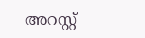അറസ്റ്റ്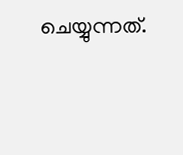ചെയ്യുന്നത്.